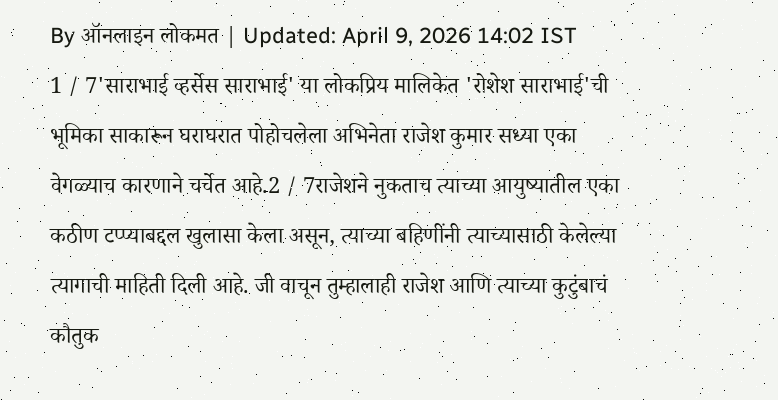By ऑनलाइन लोकमत | Updated: April 9, 2026 14:02 IST
1 / 7'साराभाई व्हर्सेस साराभाई' या लोकप्रिय मालिकेत 'रोशेश साराभाई'ची भूमिका साकारून घराघरात पोहोचलेला अभिनेता राजेश कुमार सध्या एका वेगळ्याच कारणाने चर्चेत आहे.2 / 7राजेशने नुकताच त्याच्या आयुष्यातील एका कठीण टप्प्याबद्दल खुलासा केला असून, त्याच्या बहिणींनी त्याच्यासाठी केलेल्या त्यागाची माहिती दिली आहे. जी वाचून तुम्हालाही राजेश आणि त्याच्या कुटुंबाचं कौतुक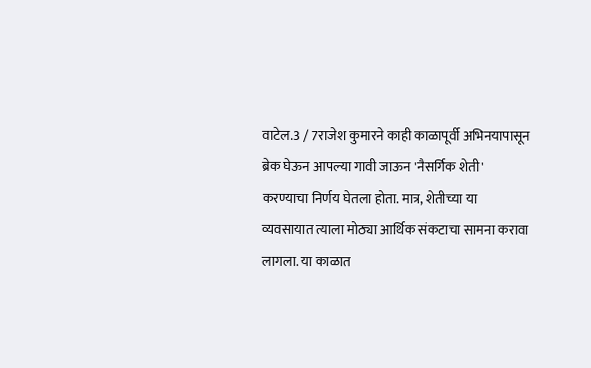वाटेल.3 / 7राजेश कुमारने काही काळापूर्वी अभिनयापासून ब्रेक घेऊन आपल्या गावी जाऊन 'नैसर्गिक शेती' करण्याचा निर्णय घेतला होता. मात्र, शेतीच्या या व्यवसायात त्याला मोठ्या आर्थिक संकटाचा सामना करावा लागला. या काळात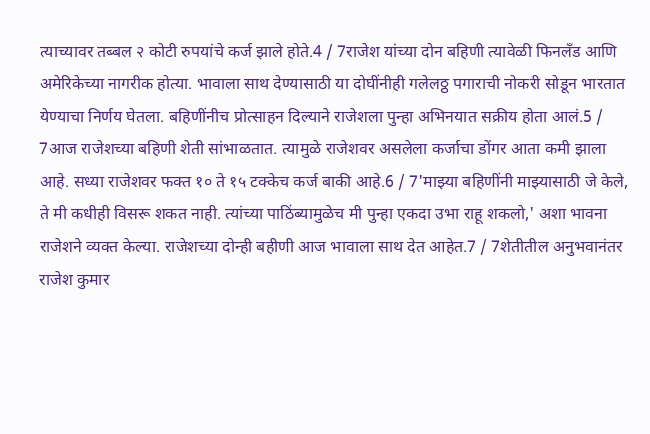त्याच्यावर तब्बल २ कोटी रुपयांचे कर्ज झाले होते.4 / 7राजेश यांच्या दोन बहिणी त्यावेळी फिनलँड आणि अमेरिकेच्या नागरीक होत्या. भावाला साथ देण्यासाठी या दोघींनीही गलेलठ्ठ पगाराची नोकरी सोडून भारतात येण्याचा निर्णय घेतला. बहिणींनीच प्रोत्साहन दिल्याने राजेशला पुन्हा अभिनयात सक्रीय होता आलं.5 / 7आज राजेशच्या बहिणी शेती सांभाळतात. त्यामुळे राजेशवर असलेला कर्जाचा डोंगर आता कमी झाला आहे. सध्या राजेशवर फक्त १० ते १५ टक्केच कर्ज बाकी आहे.6 / 7'माझ्या बहिणींनी माझ्यासाठी जे केले, ते मी कधीही विसरू शकत नाही. त्यांच्या पाठिंब्यामुळेच मी पुन्हा एकदा उभा राहू शकलो,' अशा भावना राजेशने व्यक्त केल्या. राजेशच्या दोन्ही बहीणी आज भावाला साथ देत आहेत.7 / 7शेतीतील अनुभवानंतर राजेश कुमार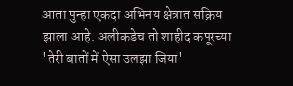आता पुन्हा एकदा अभिनय क्षेत्रात सक्रिय झाला आहे. अलीकडेच तो शाहीद कपूरच्या 'तेरी बातों में ऐसा उलझा जिया'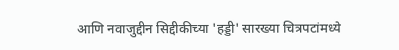आणि नवाजुद्दीन सिद्दीकीच्या 'हड्डी' सारख्या चित्रपटांमध्ये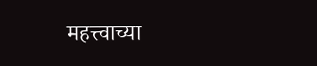महत्त्वाच्या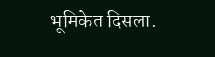भूमिकेत दिसला.